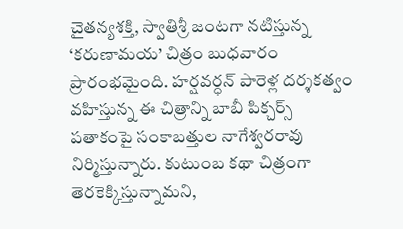చైతన్యశక్తి, స్వాతిశ్రీ జంటగా నటిస్తున్న ‘కరుణామయ’ చిత్రం బుధవారం ప్రారంభమైంది. హర్షవర్ధన్ పారెళ్ల దర్శకత్వం వహిస్తున్న ఈ చిత్రాన్ని బాబీ పిక్చర్స్ పతాకంపై సంకాబత్తుల నాగేశ్వరరావు నిర్మిస్తున్నారు. కుటుంబ కథా చిత్రంగా తెరకెక్కిస్తున్నామని,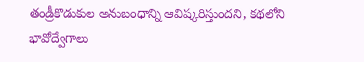తండ్రీకొడుకుల అనుబంధాన్ని ఆవిష్కరిస్తుందని, కథలోని భావోద్వేగాలు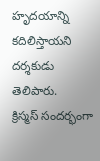హృదయాన్ని కదిలిస్తాయని దర్శకుడు తెలిపారు.
క్రిస్మస్ సందర్భంగా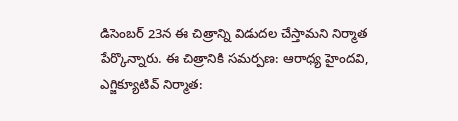డిసెంబర్ 23న ఈ చిత్రాన్ని విడుదల చేస్తామని నిర్మాత పేర్కొన్నారు. ఈ చిత్రానికి సమర్పణ: ఆరాధ్య హైందవి, ఎగ్జిక్యూటివ్ నిర్మాత: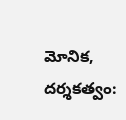మోనిక, దర్శకత్వం: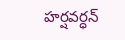హర్షవర్ధన్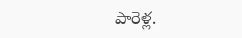పారెళ్ల.